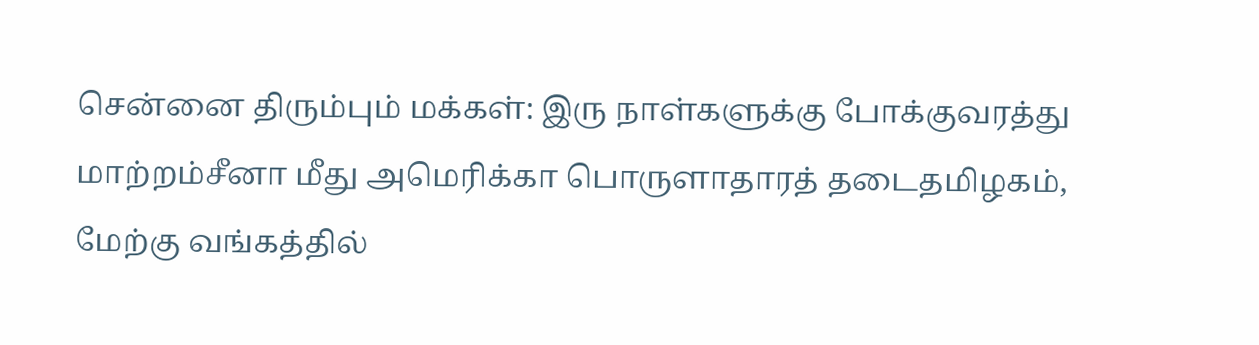சென்னை திரும்பும் மக்கள்: இரு நாள்களுக்கு போக்குவரத்து மாற்றம்சீனா மீது அமெரிக்கா பொருளாதாரத் தடைதமிழகம், மேற்கு வங்கத்தில்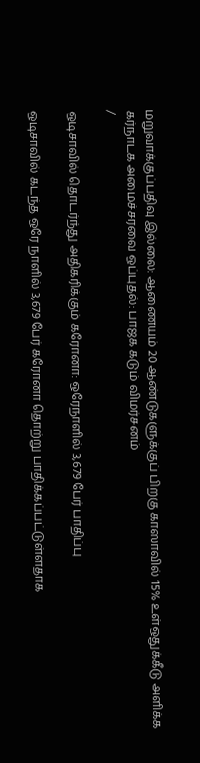மறுவாக்குப்பதிவு இல்லை: ஆணையம் 20 ஆண்டுகளுக்குப் பிறகு காஸாவில் 15% உள்ஒதுக்கீடு அளிக்க கர்நாடக அமைச்சரவை ஒப்புதல்: பாஜக கடும் விமர்சனம்
/

ஒடிசாவில் தொடர்ந்து அதிகரிக்கும் கரோனா: ஒரேநாளில் 3,679 பேர் பாதிப்பு

ஒடிசாவில் கடந்த ஒரே நாளில் 3,679 பேர் கரோனா தொற்று பாதிக்கப்பட்டுள்ளதாக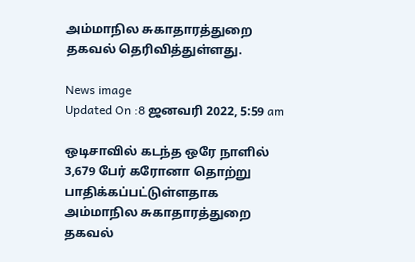அம்மாநில சுகாதாரத்துறை தகவல் தெரிவித்துள்ளது.

News image
Updated On :8 ஜனவரி 2022, 5:59 am

ஒடிசாவில் கடந்த ஒரே நாளில் 3,679 பேர் கரோனா தொற்று பாதிக்கப்பட்டுள்ளதாக அம்மாநில சுகாதாரத்துறை தகவல்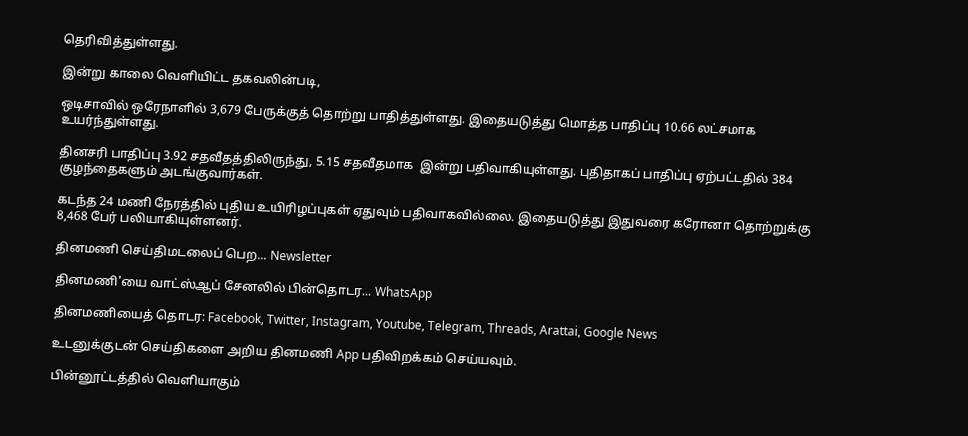தெரிவித்துள்ளது.

இன்று காலை வெளியிட்ட தகவலின்படி,

ஒடிசாவில் ஒரேநாளில் 3,679 பேருக்குத் தொற்று பாதித்துள்ளது. இதையடுத்து மொத்த பாதிப்பு 10.66 லட்சமாக உயர்ந்துள்ளது.

தினசரி பாதிப்பு 3.92 சதவீதத்திலிருந்து, 5.15 சதவீதமாக  இன்று பதிவாகியுள்ளது. புதிதாகப் பாதிப்பு ஏற்பட்டதில் 384 குழந்தைகளும் அடங்குவார்கள்.

கடந்த 24 மணி நேரத்தில் புதிய உயிரிழப்புகள் ஏதுவும் பதிவாகவில்லை. இதையடுத்து இதுவரை கரோனா தொற்றுக்கு 8,468 பேர் பலியாகியுள்ளனர்.

தினமணி செய்திமடலைப் பெற... Newsletter

தினமணி'யை வாட்ஸ்ஆப் சேனலில் பின்தொடர... WhatsApp

தினமணியைத் தொடர: Facebook, Twitter, Instagram, Youtube, Telegram, Threads, Arattai, Google News

உடனுக்குடன் செய்திகளை அறிய தினமணி App பதிவிறக்கம் செய்யவும்.

பின்னூட்டத்தில் வெளியாகும்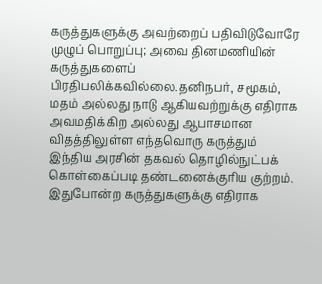கருத்துகளுக்கு அவற்றைப் பதிவிடுவோரே முழுப் பொறுப்பு; அவை தினமணியின் கருத்துகளைப் பிரதிபலிக்கவில்லை.தனிநபர், சமூகம், மதம் அல்லது நாடு ஆகியவற்றுக்கு எதிராக அவமதிக்கிற அல்லது ஆபாசமான விதத்திலுள்ள எந்தவொரு கருத்தும் இந்திய அரசின் தகவல் தொழில்நுட்பக் கொள்கைப்படி தண்டனைக்குரிய குற்றம். இதுபோன்ற கருத்துகளுக்கு எதிராக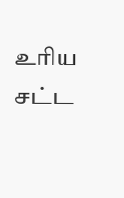உரிய சட்ட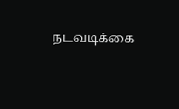நடவடிக்கை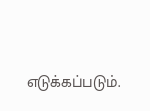எடுக்கப்படும்.